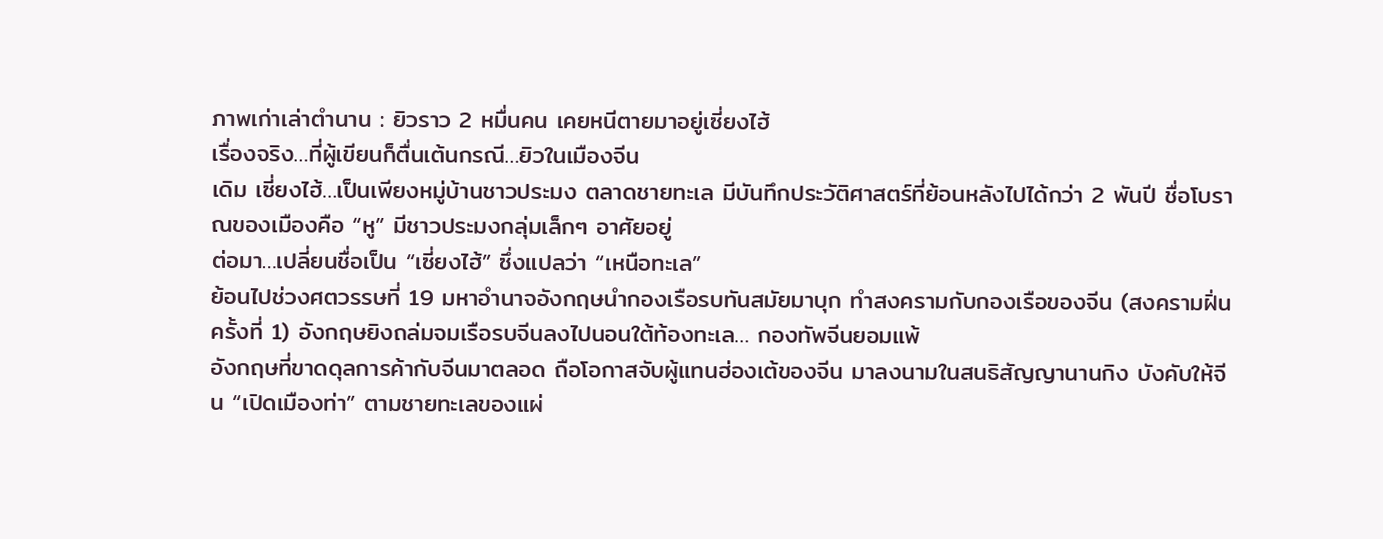ภาพเก่าเล่าตำนาน : ยิวราว 2 หมื่นคน เคยหนีตายมาอยู่เซี่ยงไฮ้
เรื่องจริง…ที่ผู้เขียนก็ตื่นเต้นกรณี…ยิวในเมืองจีน
เดิม เซี่ยงไฮ้…เป็นเพียงหมู่บ้านชาวประมง ตลาดชายทะเล มีบันทึกประวัติศาสตร์ที่ย้อนหลังไปได้กว่า 2 พันปี ชื่อโบราณของเมืองคือ “หู” มีชาวประมงกลุ่มเล็กๆ อาศัยอยู่
ต่อมา…เปลี่ยนชื่อเป็น “เซี่ยงไฮ้” ซึ่งแปลว่า “เหนือทะเล”
ย้อนไปช่วงศตวรรษที่ 19 มหาอำนาจอังกฤษนำกองเรือรบทันสมัยมาบุก ทำสงครามกับกองเรือของจีน (สงครามฝิ่นครั้งที่ 1) อังกฤษยิงถล่มจมเรือรบจีนลงไปนอนใต้ท้องทะเล… กองทัพจีนยอมแพ้
อังกฤษที่ขาดดุลการค้ากับจีนมาตลอด ถือโอกาสจับผู้แทนฮ่องเต้ของจีน มาลงนามในสนธิสัญญานานกิง บังคับให้จีน “เปิดเมืองท่า” ตามชายทะเลของแผ่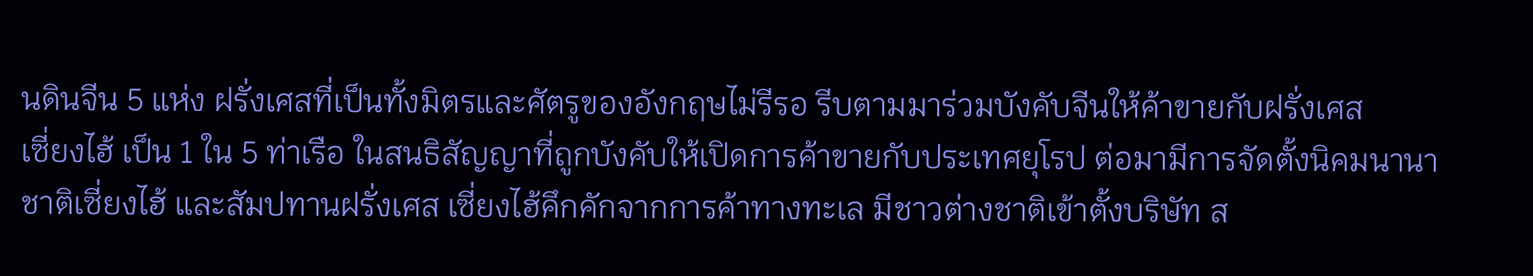นดินจีน 5 แห่ง ฝรั่งเศสที่เป็นทั้งมิตรและศัตรูของอังกฤษไม่รีรอ รีบตามมาร่วมบังคับจีนให้ค้าขายกับฝรั่งเศส
เซี่ยงไฮ้ เป็น 1 ใน 5 ท่าเรือ ในสนธิสัญญาที่ถูกบังคับให้เปิดการค้าขายกับประเทศยุโรป ต่อมามีการจัดตั้งนิคมนานาชาติเซี่ยงไฮ้ และสัมปทานฝรั่งเศส เซี่ยงไฮ้คึกคักจากการค้าทางทะเล มีชาวต่างชาติเข้าตั้งบริษัท ส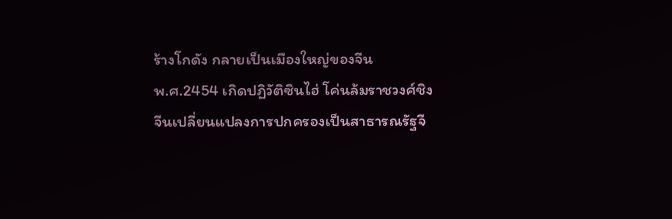ร้างโกดัง กลายเป็นเมืองใหญ่ของจีน
พ.ศ.2454 เกิดปฏิวัติซินไฮ่ โค่นล้มราชวงศ์ชิง จีนเปลี่ยนแปลงการปกครองเป็นสาธารณรัฐจี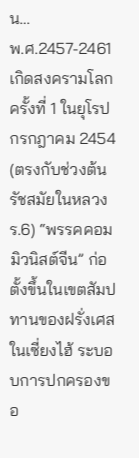น…
พ.ศ.2457-2461 เกิดสงครามโลกครั้งที่ 1 ในยุโรป
กรกฎาคม 2454 (ตรงกับช่วงต้นรัชสมัยในหลวง ร.6) “พรรคคอมมิวนิสต์จีน” ก่อตั้งขึ้นในเขตสัมปทานของฝรั่งเศสในเซี่ยงไฮ้ ระบอบการปกครองขอ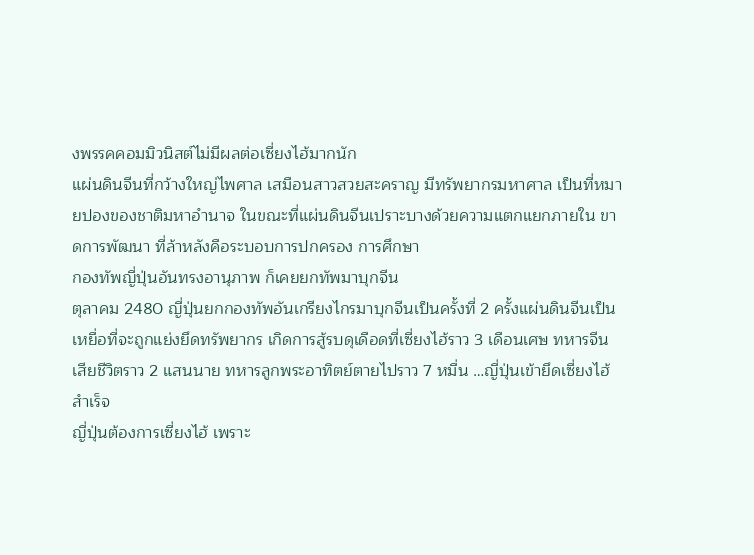งพรรคคอมมิวนิสต์ไม่มีผลต่อเซี่ยงไฮ้มากนัก
แผ่นดินจีนที่กว้างใหญ่ไพศาล เสมือนสาวสวยสะคราญ มีทรัพยากรมหาศาล เป็นที่หมายปองของชาติมหาอำนาจ ในขณะที่แผ่นดินจีนเปราะบางด้วยความแตกแยกภายใน ขาดการพัฒนา ที่ล้าหลังคือระบอบการปกครอง การศึกษา
กองทัพญี่ปุ่นอันทรงอานุภาพ ก็เคยยกทัพมาบุกจีน
ตุลาคม 2480 ญี่ปุ่นยกกองทัพอันเกรียงไกรมาบุกจีนเป็นครั้งที่ 2 ครั้งแผ่นดินจีนเป็นเหยื่อที่จะถูกแย่งยึดทรัพยากร เกิดการสู้รบดุเดือดที่เซี่ยงไฮ้ราว 3 เดือนเศษ ทหารจีนเสียชีวิตราว 2 แสนนาย ทหารลูกพระอาทิตย์ตายไปราว 7 หมื่น …ญี่ปุ่นเข้ายึดเซี่ยงไฮ้สำเร็จ
ญี่ปุ่นต้องการเซี่ยงไฮ้ เพราะ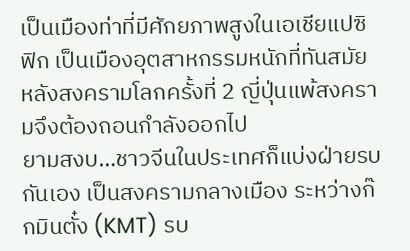เป็นเมืองท่าที่มีศักยภาพสูงในเอเชียแปซิฟิก เป็นเมืองอุตสาหกรรมหนักที่ทันสมัย หลังสงครามโลกครั้งที่ 2 ญี่ปุ่นแพ้สงครามจึงต้องถอนกำลังออกไป
ยามสงบ…ชาวจีนในประเทศก็แบ่งฝ่ายรบกันเอง เป็นสงครามกลางเมือง ระหว่างก๊กมินตั๋ง (KMT) รบ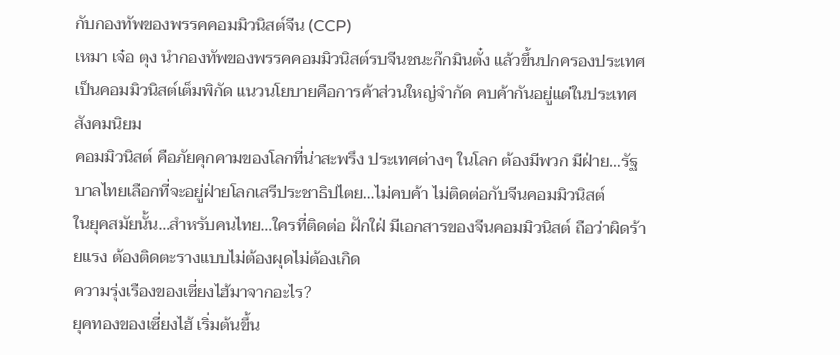กับกองทัพของพรรคคอมมิวนิสต์จีน (CCP)
เหมา เจ๋อ ตุง นำกองทัพของพรรคคอมมิวนิสต์รบจีนชนะก๊กมินตั๋ง แล้วขึ้นปกครองประเทศ เป็นคอมมิวนิสต์เต็มพิกัด แนวนโยบายคือการค้าส่วนใหญ่จำกัด คบค้ากันอยู่แต่ในประเทศสังคมนิยม
คอมมิวนิสต์ คือภัยคุกคามของโลกที่น่าสะพรึง ประเทศต่างๆ ในโลก ต้องมีพวก มีฝ่าย…รัฐบาลไทยเลือกที่จะอยู่ฝ่ายโลกเสรีประชาธิปไตย…ไม่คบค้า ไม่ติดต่อกับจีนคอมมิวนิสต์
ในยุคสมัยนั้น…สำหรับคนไทย…ใครที่ติดต่อ ฝักใฝ่ มีเอกสารของจีนคอมมิวนิสต์ ถือว่าผิดร้ายแรง ต้องติดตะรางแบบไม่ต้องผุดไม่ต้องเกิด
ความรุ่งเรืองของเซี่ยงไฮ้มาจากอะไร?
ยุคทองของเซี่ยงไฮ้ เริ่มต้นขึ้น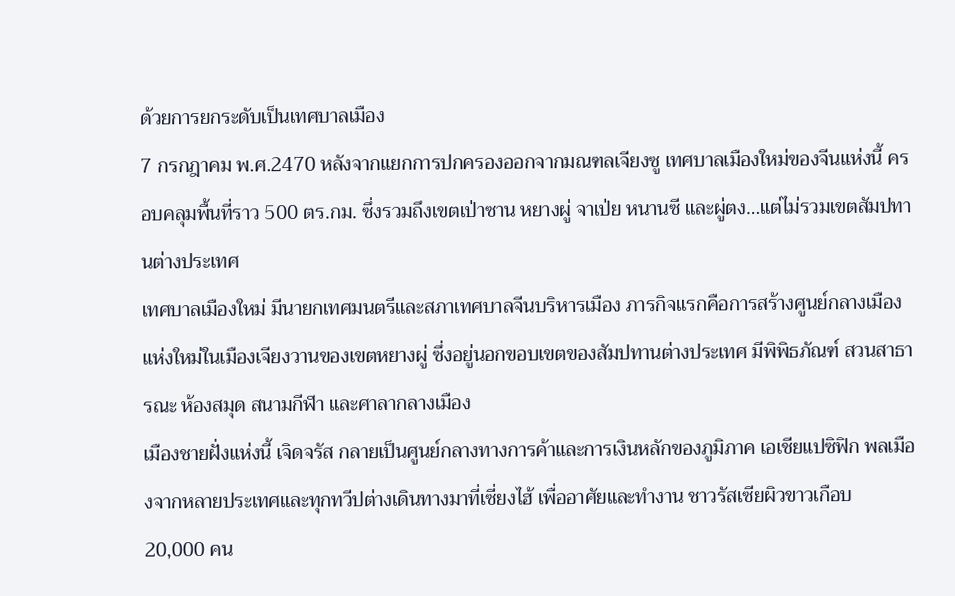ด้วยการยกระดับเป็นเทศบาลเมือง
7 กรกฎาคม พ.ศ.2470 หลังจากแยกการปกครองออกจากมณฑลเจียงซู เทศบาลเมืองใหม่ของจีนแห่งนี้ ครอบคลุมพื้นที่ราว 500 ตร.กม. ซึ่งรวมถึงเขตเป่าซาน หยางผู่ จาเป่ย หนานซี และผู่ตง…แต่ไม่รวมเขตสัมปทานต่างประเทศ
เทศบาลเมืองใหม่ มีนายกเทศมนตรีและสภาเทศบาลจีนบริหารเมือง ภารกิจแรกคือการสร้างศูนย์กลางเมืองแห่งใหม่ในเมืองเจียงวานของเขตหยางผู่ ซึ่งอยู่นอกขอบเขตของสัมปทานต่างประเทศ มีพิพิธภัณฑ์ สวนสาธารณะ ห้องสมุด สนามกีฬา และศาลากลางเมือง
เมืองชายฝั่งแห่งนี้ เจิดจรัส กลายเป็นศูนย์กลางทางการค้าและการเงินหลักของภูมิภาค เอเชียแปซิฟิก พลเมืองจากหลายประเทศและทุกทวีปต่างเดินทางมาที่เซี่ยงไฮ้ เพื่ออาศัยและทำงาน ชาวรัสเซียผิวขาวเกือบ 20,000 คน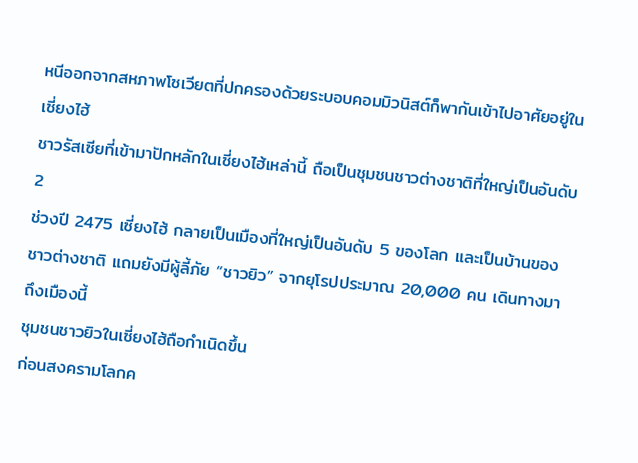หนีออกจากสหภาพโซเวียตที่ปกครองด้วยระบอบคอมมิวนิสต์ก็พากันเข้าไปอาศัยอยู่ในเซี่ยงไฮ้
ชาวรัสเซียที่เข้ามาปักหลักในเซี่ยงไฮ้เหล่านี้ ถือเป็นชุมชนชาวต่างชาติที่ใหญ่เป็นอันดับ 2
ช่วงปี 2475 เซี่ยงไฮ้ กลายเป็นเมืองที่ใหญ่เป็นอันดับ 5 ของโลก และเป็นบ้านของชาวต่างชาติ แถมยังมีผู้ลี้ภัย “ชาวยิว” จากยุโรปประมาณ 20,000 คน เดินทางมาถึงเมืองนี้
ชุมชนชาวยิวในเซี่ยงไฮ้ถือกำเนิดขึ้น
ก่อนสงครามโลกค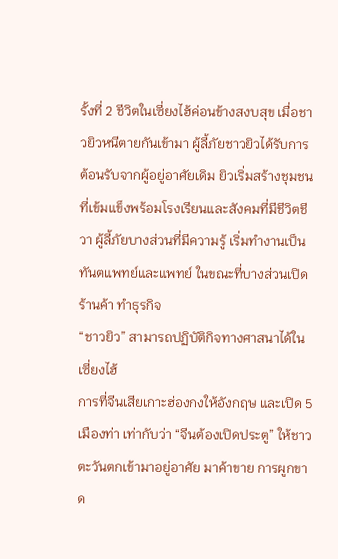รั้งที่ 2 ชีวิตในเซี่ยงไฮ้ค่อนข้างสงบสุข เมื่อชาวยิวหนีตายกันเข้ามา ผู้ลี้ภัยชาวยิวได้รับการต้อนรับจากผู้อยู่อาศัยเดิม ยิวเริ่มสร้างชุมชนที่เข้มแข็งพร้อมโรงเรียนและสังคมที่มีชีวิตชีวา ผู้ลี้ภัยบางส่วนที่มีความรู้ เริ่มทำงานเป็นทันตแพทย์และแพทย์ ในขณะที่บางส่วนเปิดร้านค้า ทำธุรกิจ
“ชาวยิว” สามารถปฏิบัติกิจทางศาสนาได้ในเซี่ยงไฮ้
การที่จีนเสียเกาะฮ่องกงให้อังกฤษ และเปิด 5 เมืองท่า เท่ากับว่า “จีนต้องเปิดประตู” ให้ชาวตะวันตกเข้ามาอยู่อาศัย มาค้าขาย การผูกขาด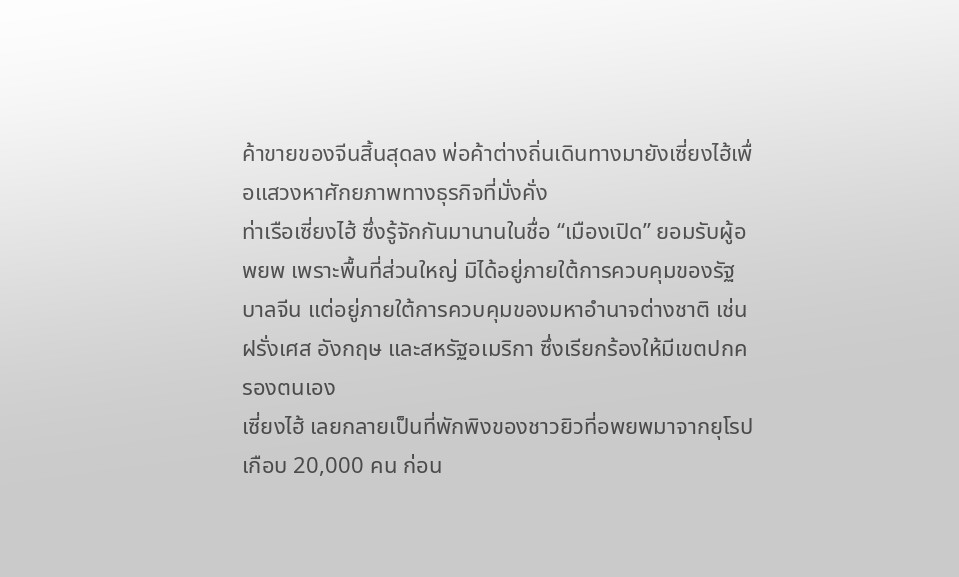ค้าขายของจีนสิ้นสุดลง พ่อค้าต่างถิ่นเดินทางมายังเซี่ยงไฮ้เพื่อแสวงหาศักยภาพทางธุรกิจที่มั่งคั่ง
ท่าเรือเซี่ยงไฮ้ ซึ่งรู้จักกันมานานในชื่อ “เมืองเปิด” ยอมรับผู้อพยพ เพราะพื้นที่ส่วนใหญ่ มิได้อยู่ภายใต้การควบคุมของรัฐบาลจีน แต่อยู่ภายใต้การควบคุมของมหาอำนาจต่างชาติ เช่น ฝรั่งเศส อังกฤษ และสหรัฐอเมริกา ซึ่งเรียกร้องให้มีเขตปกครองตนเอง
เซี่ยงไฮ้ เลยกลายเป็นที่พักพิงของชาวยิวที่อพยพมาจากยุโรปเกือบ 20,000 คน ก่อน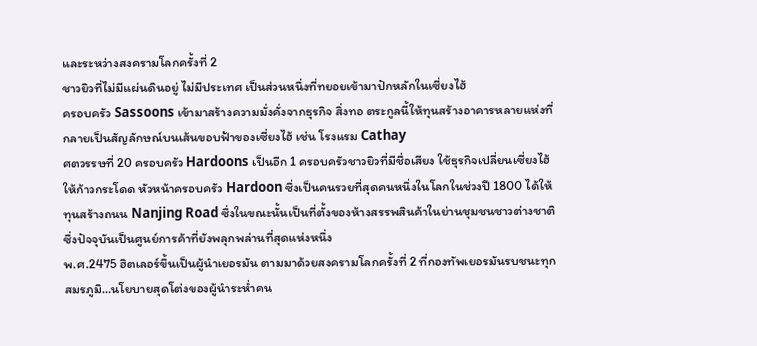และระหว่างสงครามโลกครั้งที่ 2
ชาวยิวที่ไม่มีแผ่นดินอยู่ ไม่มีประเทศ เป็นส่วนหนึ่งที่ทยอยเข้ามาปักหลักในเซี่ยงไฮ้
ครอบครัว Sassoons เข้ามาสร้างความมั่งคั่งจากธุรกิจ สิ่งทอ ตระกูลนี้ให้ทุนสร้างอาคารหลายแห่งที่กลายเป็นสัญลักษณ์บนเส้นขอบฟ้าของเซี่ยงไฮ้ เช่น โรงแรม Cathay
ศตวรรษที่ 20 ครอบครัว Hardoons เป็นอีก 1 ครอบครัวชาวยิวที่มีชื่อเสียง ใช้ธุรกิจเปลี่ยนเซี่ยงไฮ้ให้ก้าวกระโดด หัวหน้าครอบครัว Hardoon ซึ่งเป็นคนรวยที่สุดคนหนึ่งในโลกในช่วงปี 1800 ได้ให้ทุนสร้างถนน Nanjing Road ซึ่งในขณะนั้นเป็นที่ตั้งของห้างสรรพสินค้าในย่านชุมชนชาวต่างชาติ ซึ่งปัจจุบันเป็นศูนย์การค้าที่ยังพลุกพล่านที่สุดแห่งหนึ่ง
พ.ศ.2475 ฮิตเลอร์ขึ้นเป็นผู้นำเยอรมัน ตามมาด้วยสงครามโลกครั้งที่ 2 ที่กองทัพเยอรมันรบชนะทุกสมรภูมิ…นโยบายสุดโต่งของผู้นำระห่ำคน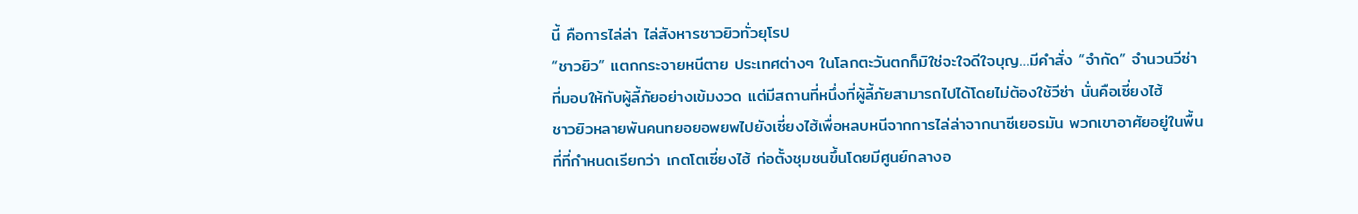นี้ คือการไล่ล่า ไล่สังหารชาวยิวทั่วยุโรป
“ชาวยิว” แตกกระจายหนีตาย ประเทศต่างๆ ในโลกตะวันตกก็มิใช่จะใจดีใจบุญ…มีคำสั่ง “จำกัด” จำนวนวีซ่าที่มอบให้กับผู้ลี้ภัยอย่างเข้มงวด แต่มีสถานที่หนึ่งที่ผู้ลี้ภัยสามารถไปได้โดยไม่ต้องใช้วีซ่า นั่นคือเซี่ยงไฮ้
ชาวยิวหลายพันคนทยอยอพยพไปยังเซี่ยงไฮ้เพื่อหลบหนีจากการไล่ล่าจากนาซีเยอรมัน พวกเขาอาศัยอยู่ในพื้นที่ที่กำหนดเรียกว่า เกตโตเซี่ยงไฮ้ ก่อตั้งชุมชนขึ้นโดยมีศูนย์กลางอ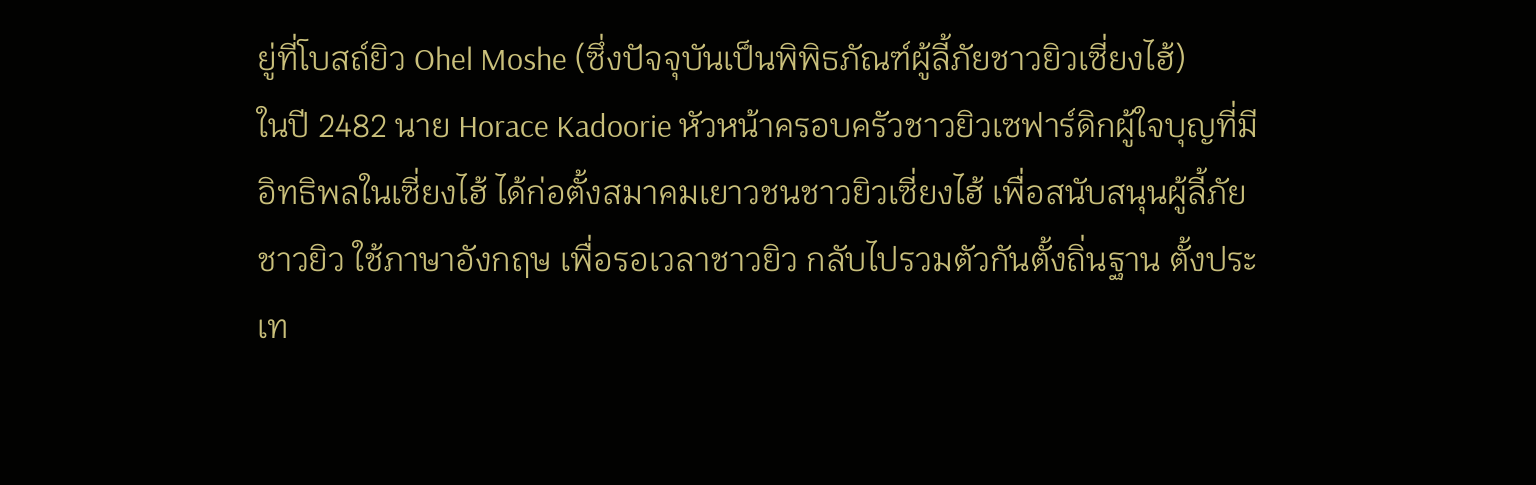ยู่ที่โบสถ์ยิว Ohel Moshe (ซึ่งปัจจุบันเป็นพิพิธภัณฑ์ผู้ลี้ภัยชาวยิวเซี่ยงไฮ้)
ในปี 2482 นาย Horace Kadoorie หัวหน้าครอบครัวชาวยิวเซฟาร์ดิกผู้ใจบุญที่มีอิทธิพลในเซี่ยงไฮ้ ได้ก่อตั้งสมาคมเยาวชนชาวยิวเซี่ยงไฮ้ เพื่อสนับสนุนผู้ลี้ภัยชาวยิว ใช้ภาษาอังกฤษ เพื่อรอเวลาชาวยิว กลับไปรวมตัวกันตั้งถิ่นฐาน ตั้งประเท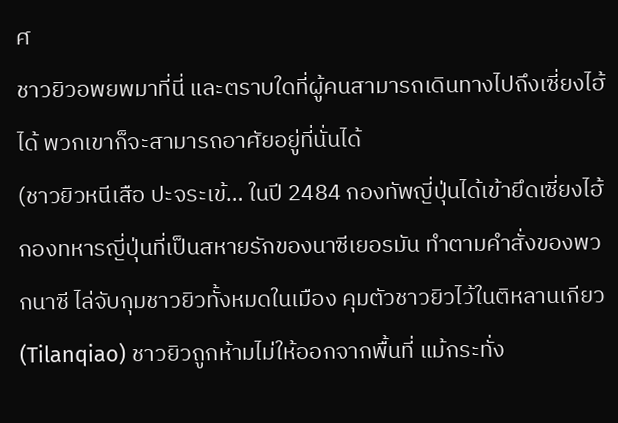ศ
ชาวยิวอพยพมาที่นี่ และตราบใดที่ผู้คนสามารถเดินทางไปถึงเซี่ยงไฮ้ได้ พวกเขาก็จะสามารถอาศัยอยู่ที่นั่นได้
(ชาวยิวหนีเสือ ปะจระเข้… ในปี 2484 กองทัพญี่ปุ่นได้เข้ายึดเซี่ยงไฮ้ กองทหารญี่ปุ่นที่เป็นสหายรักของนาซีเยอรมัน ทำตามคำสั่งของพวกนาซี ไล่จับกุมชาวยิวทั้งหมดในเมือง คุมตัวชาวยิวไว้ในติหลานเกียว
(Tilanqiao) ชาวยิวถูกห้ามไม่ให้ออกจากพื้นที่ แม้กระทั่ง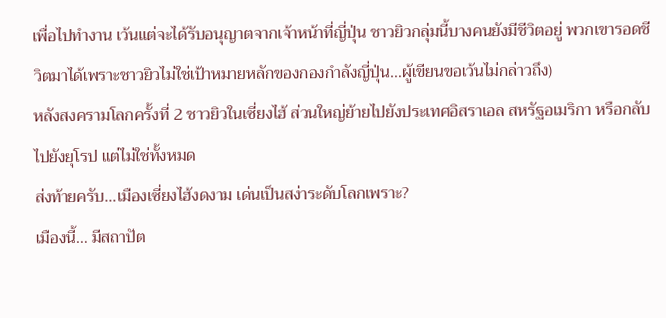เพื่อไปทำงาน เว้นแต่จะได้รับอนุญาตจากเจ้าหน้าที่ญี่ปุ่น ชาวยิวกลุ่มนี้บางคนยังมีชีวิตอยู่ พวกเขารอดชีวิตมาได้เพราะชาวยิวไม่ใช่เป้าหมายหลักของกองกำลังญี่ปุ่น…ผู้เขียนขอเว้นไม่กล่าวถึง)
หลังสงครามโลกครั้งที่ 2 ชาวยิวในเซี่ยงไฮ้ ส่วนใหญ่ย้ายไปยังประเทศอิสราเอล สหรัฐอเมริกา หรือกลับไปยังยุโรป แต่ไม่ใช่ทั้งหมด
ส่งท้ายครับ…เมืองเซี่ยงไฮ้งดงาม เด่นเป็นสง่าระดับโลกเพราะ?
เมืองนี้… มีสถาปัต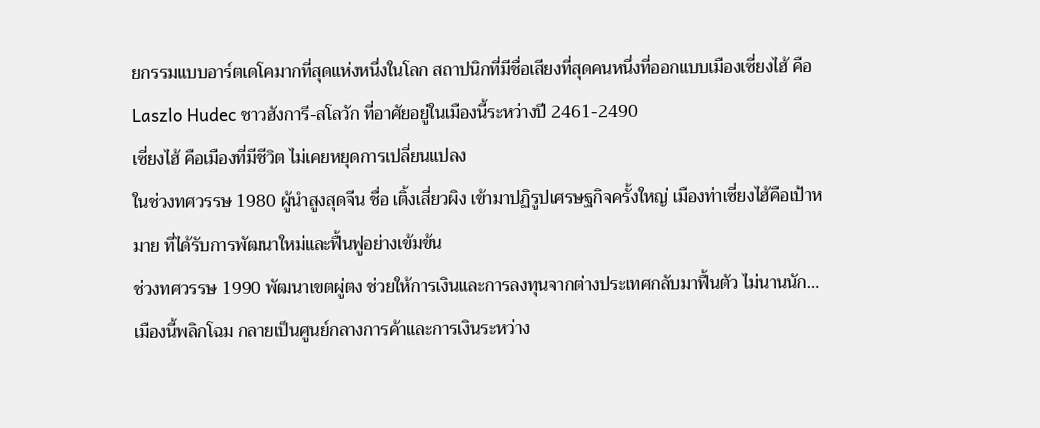ยกรรมแบบอาร์ตเดโคมากที่สุดแห่งหนึ่งในโลก สถาปนิกที่มีชื่อเสียงที่สุดคนหนึ่งที่ออกแบบเมืองเซี่ยงไฮ้ คือ Laszlo Hudec ชาวฮังการี-สโลวัก ที่อาศัยอยู่ในเมืองนี้ระหว่างปี 2461-2490
เซี่ยงไฮ้ คือเมืองที่มีชีวิต ไม่เคยหยุดการเปลี่ยนแปลง
ในช่วงทศวรรษ 1980 ผู้นำสูงสุดจีน ชื่อ เติ้งเสี่ยวผิง เข้ามาปฏิรูปเศรษฐกิจครั้งใหญ่ เมืองท่าเซี่ยงไฮ้คือเป้าหมาย ที่ได้รับการพัฒนาใหม่และฟื้นฟูอย่างเข้มข้น
ช่วงทศวรรษ 1990 พัฒนาเขตผู่ตง ช่วยให้การเงินและการลงทุนจากต่างประเทศกลับมาฟื้นตัว ไม่นานนัก…เมืองนี้พลิกโฉม กลายเป็นศูนย์กลางการค้าและการเงินระหว่าง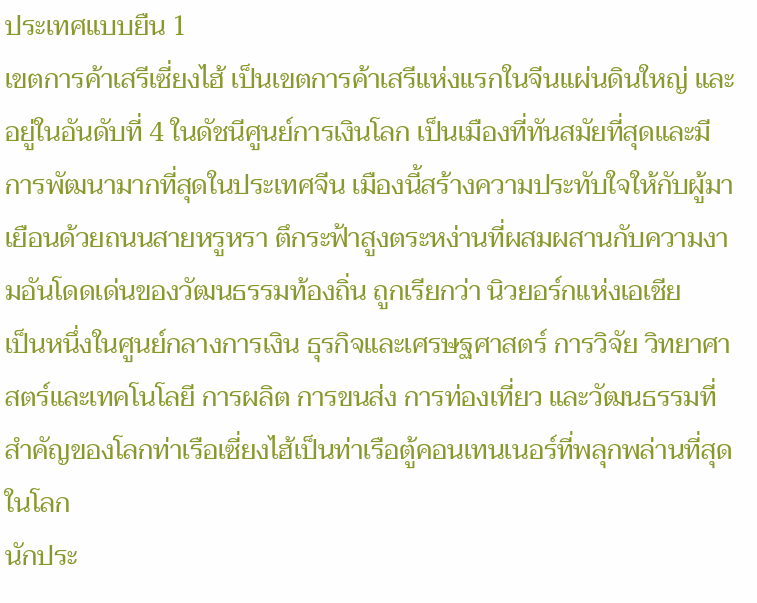ประเทศแบบยืน 1
เขตการค้าเสรีเซี่ยงไฮ้ เป็นเขตการค้าเสรีแห่งแรกในจีนแผ่นดินใหญ่ และอยู่ในอันดับที่ 4 ในดัชนีศูนย์การเงินโลก เป็นเมืองที่ทันสมัยที่สุดและมีการพัฒนามากที่สุดในประเทศจีน เมืองนี้สร้างความประทับใจให้กับผู้มาเยือนด้วยถนนสายหรูหรา ตึกระฟ้าสูงตระหง่านที่ผสมผสานกับความงามอันโดดเด่นของวัฒนธรรมท้องถิ่น ถูกเรียกว่า นิวยอร์กแห่งเอเชีย
เป็นหนึ่งในศูนย์กลางการเงิน ธุรกิจและเศรษฐศาสตร์ การวิจัย วิทยาศาสตร์และเทคโนโลยี การผลิต การขนส่ง การท่องเที่ยว และวัฒนธรรมที่สำคัญของโลกท่าเรือเซี่ยงไฮ้เป็นท่าเรือตู้คอนเทนเนอร์ที่พลุกพล่านที่สุดในโลก
นักประ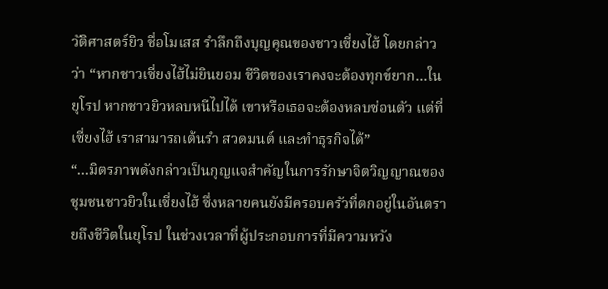วัติศาสตร์ยิว ชื่อโมเสส รำลึกถึงบุญคุณของชาวเซี่ยงไฮ้ โดยกล่าวว่า “หากชาวเซี่ยงไฮ้ไม่ยินยอม ชีวิตของเราคงจะต้องทุกข์ยาก…ในยุโรป หากชาวยิวหลบหนีไปได้ เขาหรือเธอจะต้องหลบซ่อนตัว แต่ที่เซี่ยงไฮ้ เราสามารถเต้นรำ สวดมนต์ และทำธุรกิจได้”
“…มิตรภาพดังกล่าวเป็นกุญแจสำคัญในการรักษาจิตวิญญาณของชุมชนชาวยิวในเซี่ยงไฮ้ ซึ่งหลายคนยังมีครอบครัวที่ตกอยู่ในอันตรายถึงชีวิตในยุโรป ในช่วงเวลาที่ผู้ประกอบการที่มีความหวัง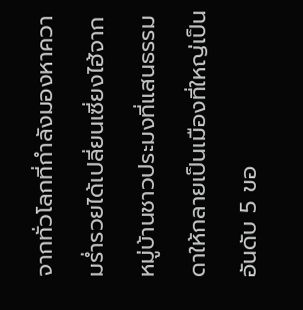จากทั่วโลกที่กำลังมองหาความร่ำรวยได้เปลี่ยนเซี่ยงไฮ้จากหมู่บ้านชาวประมงที่แสนธรรมดาให้กลายเป็นเมืองที่ใหญ่เป็นอันดับ 5 ขอ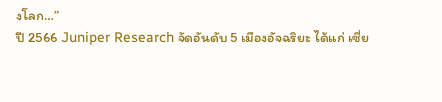งโลก…”
ปี 2566 Juniper Research จัดอันดับ 5 เมืองอัจฉริยะ ได้แก่ เซี่ย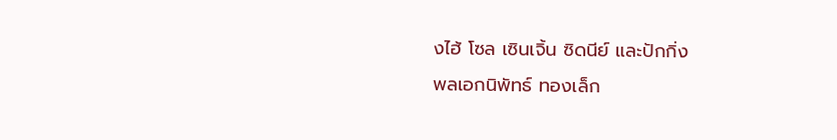งไฮ้ โซล เซินเจิ้น ซิดนีย์ และปักกิ่ง
พลเอกนิพัทธ์ ทองเล็ก